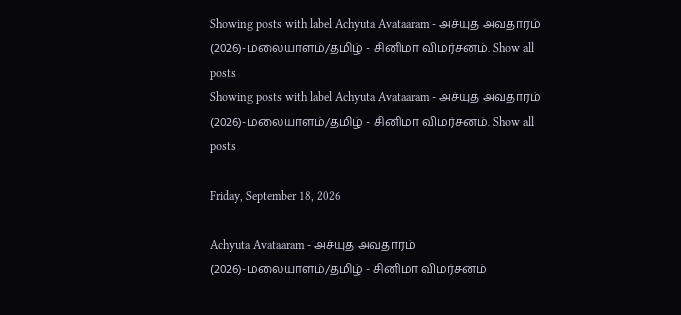Showing posts with label Achyuta Avataaram - அச்யுத அவதாரம் (2026)-மலையாளம்/தமிழ் - சினிமா விமர்சனம். Show all posts
Showing posts with label Achyuta Avataaram - அச்யுத அவதாரம் (2026)-மலையாளம்/தமிழ் - சினிமா விமர்சனம். Show all posts

Friday, September 18, 2026

Achyuta Avataaram - அச்யுத அவதாரம் (2026)-மலையாளம்/தமிழ் - சினிமா விமர்சனம்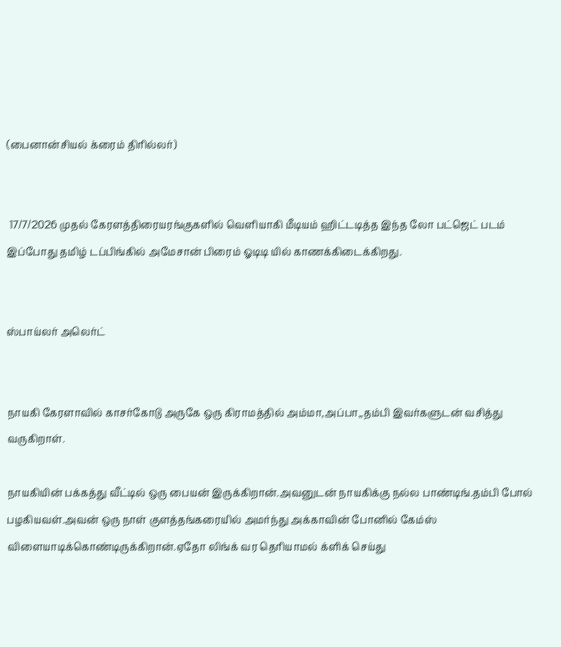(பைனான்சியல் க்ரைம் திரில்லர்)


 17/7/2026 முதல் கேரளத்திரையரங்குகளில் வெளியாகி மீடியம் ஹிட்டடித்த இந்த லோ பட்ஜெட் படம் இப்போது தமிழ் டப்பிங்கில் அமேசான் பிரைம் ஓடிடி யில் காணக்கிடைக்கிறது.


ஸ்பாய்லர் அலெர்ட்


நாயகி கேரளாவில் காசர்கோடு அருகே ஒரு கிராமத்தில் அம்மா,அப்பா,,தம்பி இவர்களுடன் வசித்து வருகிறாள்.

நாயகியின் பக்கத்து வீட்டில் ஒரு பையன் இருக்கிறான்.அவனுடன் நாயகிக்கு நல்ல பாண்டிங்.தம்பி போல் பழகியவள்.அவன் ஒரு நாள் குளத்தங்கரையில் அமர்ந்து அக்காவின் போனில் கேம்ஸ் விளையாடிக்கொண்டிருக்கிறான்.ஏதோ லிங்க் வர தெரியாமல் க்ளிக் செய்து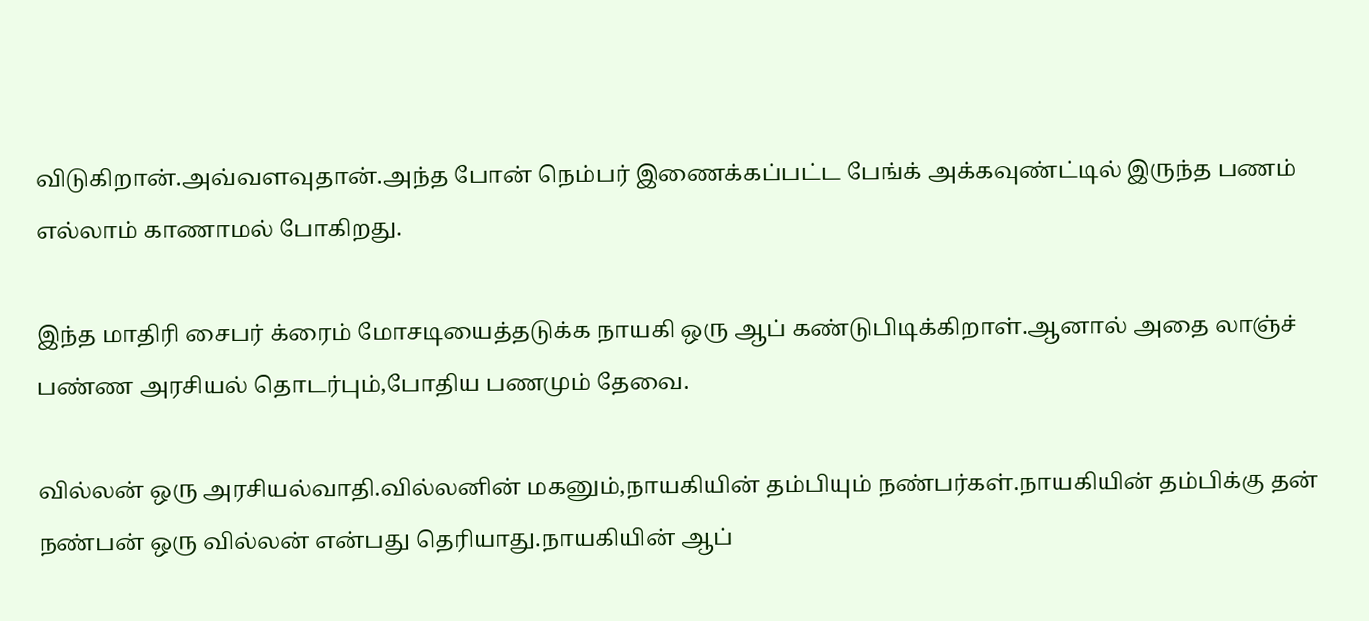விடுகிறான்.அவ்வளவுதான்.அந்த போன் நெம்பர் இணைக்கப்பட்ட பேங்க் அக்கவுண்ட்டில் இருந்த பணம் எல்லாம் காணாமல் போகிறது.

இந்த மாதிரி சைபர் க்ரைம் மோசடியைத்தடுக்க நாயகி ஒரு ஆப் கண்டுபிடிக்கிறாள்.ஆனால் அதை லாஞ்ச் பண்ண அரசியல் தொடர்பும்,போதிய பணமும் தேவை.

வில்லன் ஒரு அரசியல்வாதி.வில்லனின் மகனும்,நாயகியின் தம்பியும் நண்பர்கள்.நாயகியின் தம்பிக்கு தன் நண்பன் ஒரு வில்லன் என்பது தெரியாது.நாயகியின் ஆப்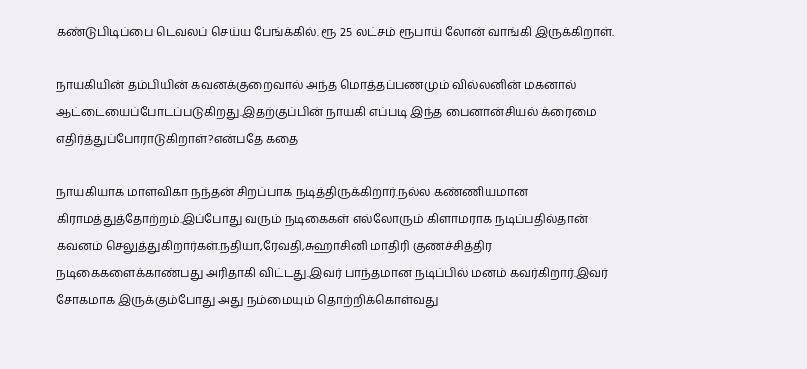கண்டுபிடிப்பை டெவலப் செய்ய பேங்க்கில். ரூ 25 லட்சம் ரூபாய் லோன் வாங்கி இருக்கிறாள்.

நாயகியின் தம்பியின் கவனக்குறைவால் அந்த மொத்தப்பணமும் வில்லனின் மகனால் ஆட்டையைப்போடப்படுகிறது.இதற்குப்பின் நாயகி எப்படி இந்த பைனான்சியல் க்ரைமை எதிர்த்துப்போராடுகிறாள்?என்பதே கதை

நாயகியாக மாளவிகா நந்தன் சிறப்பாக நடித்திருக்கிறார்.நல்ல கண்ணியமான கிராமத்துத்தோற்றம்.இப்போது வரும் நடிகைகள் எல்லோரும் கிளாமராக நடிப்பதில்தான் கவனம் செலுத்துகிறார்கள்.நதியா,ரேவதி,சுஹாசினி மாதிரி குணச்சித்திர நடிகைகளைக்காண்பது அரிதாகி விட்டது.இவர் பாந்தமான நடிப்பில் மனம் கவர்கிறார்.இவர் சோகமாக இருக்கும்போது அது நம்மையும் தொற்றிக்கொள்வது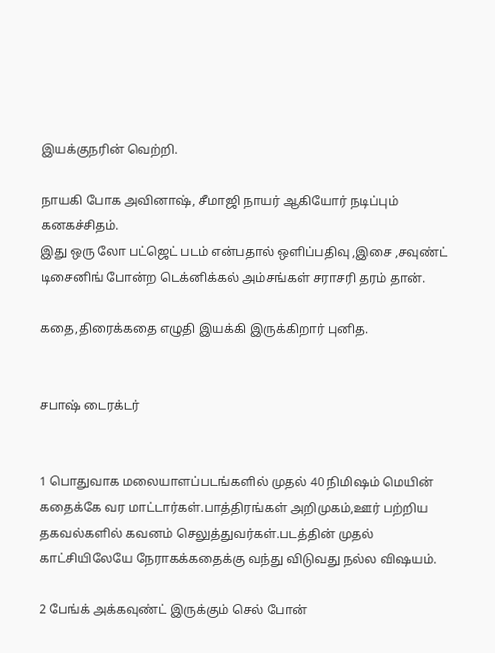இயக்குநரின் வெற்றி.

நாயகி போக அவினாஷ், சீமாஜி நாயர் ஆகியோர் நடிப்பும் கனகச்சிதம்.
இது ஒரு லோ பட்ஜெட் படம் என்பதால் ஒளிப்பதிவு ,இசை ,சவுண்ட் டிசைனிங் போன்ற டெக்னிக்கல் அம்சங்கள் சராசரி தரம் தான்.

கதை,திரைக்கதை எழுதி இயக்கி இருக்கிறார் புனித.


சபாஷ் டைரக்டர்


1 பொதுவாக மலையாளப்படங்களில் முதல் 40 நிமிஷம் மெயின் கதைக்கே வர மாட்டார்கள்.பாத்திரங்கள் அறிமுகம்,ஊர் பற்றிய தகவல்களில் கவனம் செலுத்துவர்கள்.படத்தின் முதல் காட்சியிலேயே நேராகக்கதைக்கு வந்து விடுவது நல்ல விஷயம்.

2 பேங்க் அக்கவுண்ட் இருக்கும் செல் போன்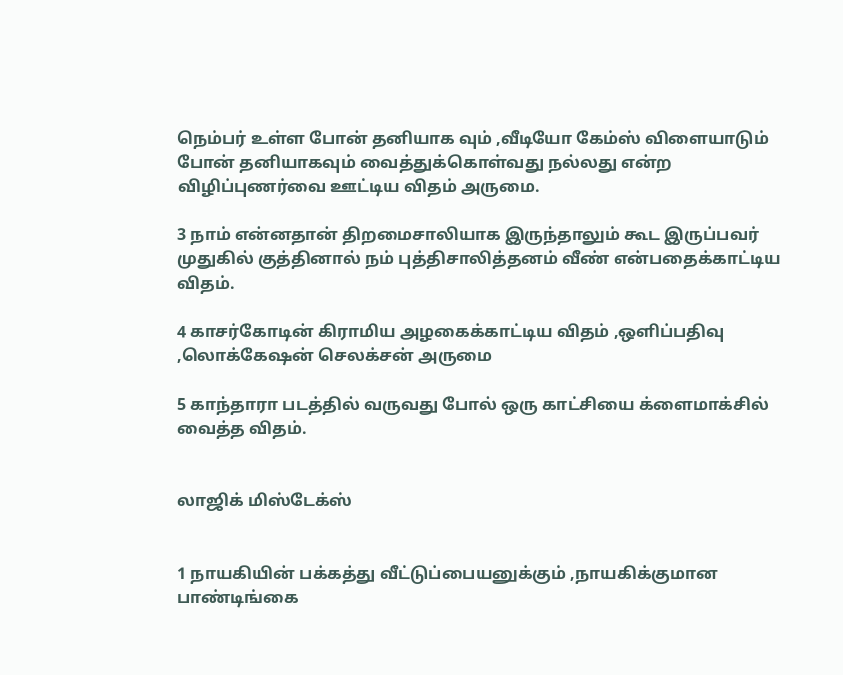நெம்பர் உள்ள போன் தனியாக வும் ,வீடியோ கேம்ஸ் விளையாடும் போன் தனியாகவும் வைத்துக்கொள்வது நல்லது என்ற விழிப்புணர்வை ஊட்டிய விதம் அருமை.

3 நாம் என்னதான் திறமைசாலியாக இருந்தாலும் கூட இருப்பவர் முதுகில் குத்தினால் நம் புத்திசாலித்தனம் வீண் என்பதைக்காட்டிய விதம்.

4 காசர்கோடின் கிராமிய அழகைக்காட்டிய விதம் ,ஒளிப்பதிவு ,லொக்கேஷன் செலக்சன் அருமை

5 காந்தாரா படத்தில் வருவது போல் ஒரு காட்சியை க்ளைமாக்சில் வைத்த விதம்.


லாஜிக் மிஸ்டேக்ஸ்


1 நாயகியின் பக்கத்து வீட்டுப்பையனுக்கும் ,நாயகிக்குமான பாண்டிங்கை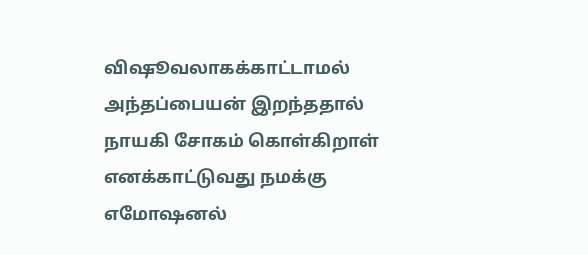விஷூவலாகக்காட்டாமல் அந்தப்பையன் இறந்ததால் நாயகி சோகம் கொள்கிறாள் எனக்காட்டுவது நமக்கு எமோஷனல்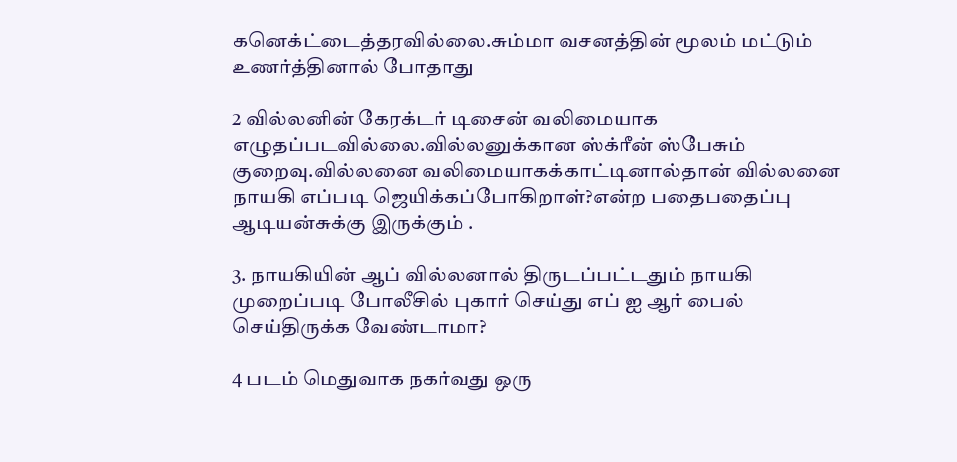கனெக்ட்டைத்தரவில்லை.சும்மா வசனத்தின் மூலம் மட்டும் உணர்த்தினால் போதாது

2 வில்லனின் கேரக்டர் டிசைன் வலிமையாக எழுதப்படவில்லை.வில்லனுக்கான ஸ்க்ரீன் ஸ்பேசும் குறைவு.வில்லனை வலிமையாகக்காட்டினால்தான் வில்லனை நாயகி எப்படி ஜெயிக்கப்போகிறாள்?என்ற பதைபதைப்பு ஆடியன்சுக்கு இருக்கும் .

3. நாயகியின் ஆப் வில்லனால் திருடப்பட்டதும் நாயகி முறைப்படி போலீசில் புகார் செய்து எப் ஐ ஆர் பைல் செய்திருக்க வேண்டாமா?

4 படம் மெதுவாக நகர்வது ஒரு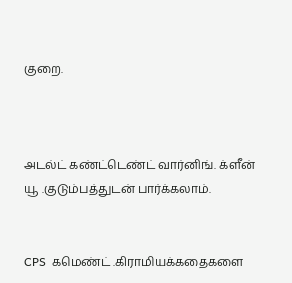குறை.



அடல்ட் கண்ட்டெண்ட் வார்னிங். க்ளீன் யூ .குடும்பத்துடன் பார்க்கலாம்.


CPS  கமெண்ட் .கிராமியக்கதைகளை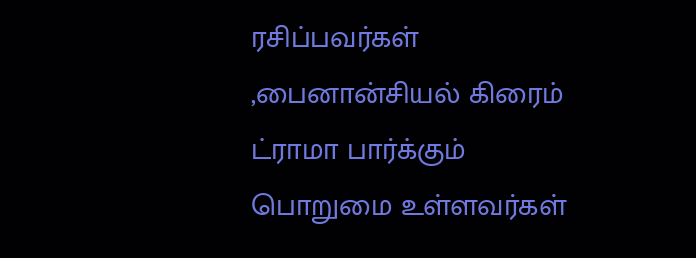ரசிப்பவர்கள் ,பைனான்சியல் கிரைம் ட்ராமா பார்க்கும் பொறுமை உள்ளவர்கள்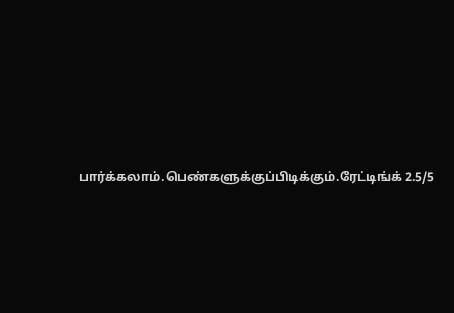பார்க்கலாம்.பெண்களுக்குப்பிடிக்கும்.ரேட்டிங்க் 2.5/5